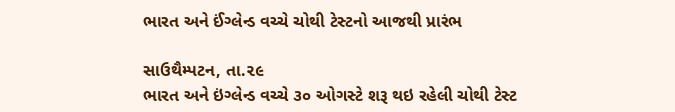ભારત અને ઈંગ્લેન્ડ વચ્ચે ચોથી ટેસ્ટનો આજથી પ્રારંભ

સાઉથૈમ્પટન, તા.૨૯
ભારત અને ઇંગ્લેન્ડ વચ્ચે ૩૦ ઓગસ્ટે શરૂ થઇ રહેલી ચોથી ટેસ્ટ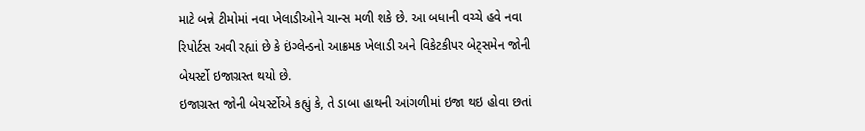માટે બન્ને ટીમોમાં નવા ખેલાડીઓને ચાન્સ મળી શકે છે. આ બધાની વચ્ચે હવે નવા રિપોર્ટસ અવી રહ્યાં છે કે ઇંગ્લેન્ડનો આક્રમક ખેલાડી અને વિકેટકીપર બેટ્‌સમેન જોની બેયર્સ્ટો ઇજાગ્રસ્ત થયો છે.
ઇજાગ્રસ્ત જોની બેયર્સ્ટોએ કહ્યું કે, તે ડાબા હાથની આંગળીમાં ઇજા થઇ હોવા છતાં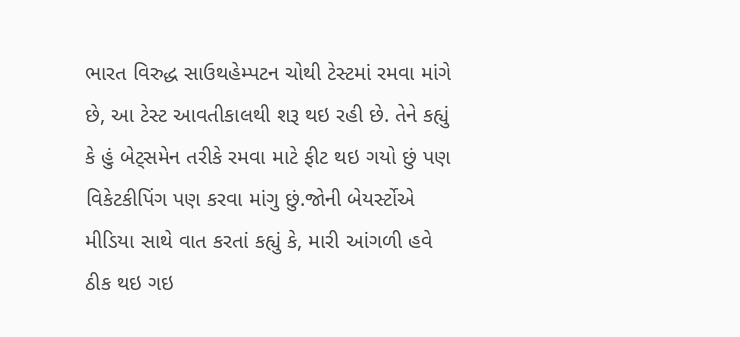ભારત વિરુદ્ધ સાઉથહેમ્પટન ચોથી ટેસ્ટમાં રમવા માંગે છે, આ ટેસ્ટ આવતીકાલથી શરૂ થઇ રહી છે. તેને કહ્યું કે હું બેટ્‌સમેન તરીકે રમવા માટે ફીટ થઇ ગયો છું પણ વિકેટકીપિંગ પણ કરવા માંગુ છું.જોની બેયર્સ્ટોએ મીડિયા સાથે વાત કરતાં કહ્યું કે, મારી આંગળી હવે ઠીક થઇ ગઇ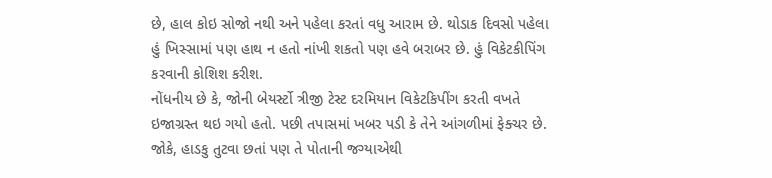છે, હાલ કોઇ સોજો નથી અને પહેલા કરતાં વધુ આરામ છે. થોડાક દિવસો પહેલા હું ખિસ્સામાં પણ હાથ ન હતો નાંખી શકતો પણ હવે બરાબર છે. હું વિકેટકીપિંગ કરવાની કોશિશ કરીશ.
નોંધનીય છે કે, જોની બેયર્સ્ટો ત્રીજી ટેસ્ટ દરમિયાન વિકેટકિપીંગ કરતી વખતે ઇજાગ્રસ્ત થઇ ગયો હતો. પછી તપાસમાં ખબર પડી કે તેને આંગળીમાં ફેક્ચર છે. જોકે, હાડકુ તુટવા છતાં પણ તે પોતાની જગ્યાએથી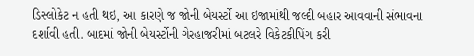ડિસ્લોકેટ ન હતી થઇ, આ કારણે જ જોની બેયર્સ્ટો આ ઇજામાંથી જલ્દી બહાર આવવાની સંભાવના દર્શાવી હતી. બાદમાં જોની બેયર્સ્ટોની ગેરહાજરીમાં બટલરે વિકેટકીપિંગ કરી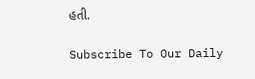હતી.

Subscribe To Our Daily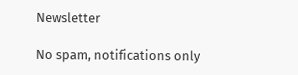Newsletter

No spam, notifications only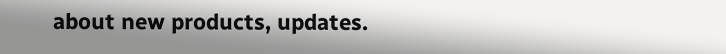about new products, updates.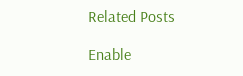Related Posts

Enable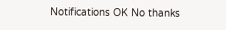Notifications OK No thanks